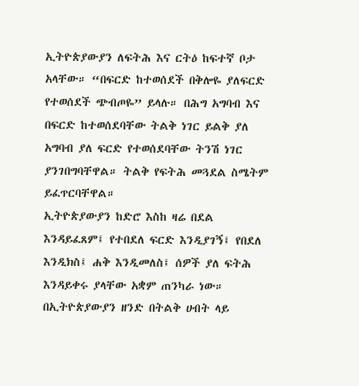ኢትዮጵያውያን ለፍትሕ እና ርትዕ ከፍተኛ ቦታ አላቸው። “በፍርድ ከተወሰደች በቅሎዬ ያለፍርድ የተወሰደች ጭብጦዬ” ይላሉ። በሕግ አግባብ እና በፍርድ ከተወሰደባቸው ትልቅ ነገር ይልቅ ያለ አግባብ ያለ ፍርድ የተወሰደባቸው ትንሽ ነገር ያንገበግባቸዋል። ትልቅ የፍትሕ መጓደል ስሜትም ይፈጥርባቸዋል።
ኢትዮጵያውያን ከድሮ እስከ ዛሬ በደል እንዳይፈጸም፤ የተበደለ ፍርድ እንዲያገኝ፤ የበደለ እንዲክስ፤ ሐቅ እንዲመለስ፤ ሰዎች ያለ ፍትሕ እንዳይቀሩ ያላቸው አቋም ጠንካራ ነው።
በኢትዮጵያውያን ዘንድ በትልቅ ሀብት ላይ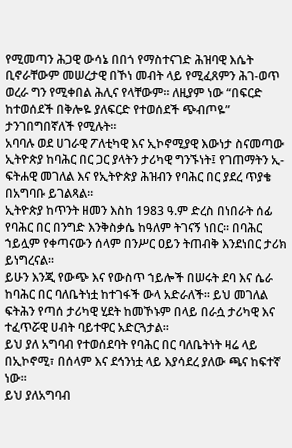የሚመጣን ሕጋዊ ውሳኔ በበጎ የማስተናገድ ሕዝባዊ እሴት ቢኖራቸውም መሠረታዊ በኾነ መብት ላይ የሚፈጸምን ሕገ-ወጥ ወረራ ግን የሚቀበል ሕሊና የላቸውም። ለዚያም ነው “በፍርድ ከተወሰደች በቅሎዬ ያለፍርድ የተወሰደች ጭብጦዬ” ታንገበግበኛለች የሚሉት።
አባባሉ ወደ ሀገራዊ ፖለቲካዊ እና ኢኮኖሚያዊ እውነታ ስናመጣው ኢትዮጵያ ከባሕር በር ጋር ያላትን ታሪካዊ ግንኙነት፤ የገጠማትን ኢ-ፍትሐዊ መገለል እና የኢትዮጵያ ሕዝብን የባሕር በር ያደረ ጥያቄ በአግባቡ ይገልጻል።
ኢትዮጵያ ከጥንት ዘመን እስከ 1983 ዓ.ም ድረስ በነበራት ሰፊ የባሕር በር በንግድ እንቅስቃሴ ከዓለም ትገናኝ ነበር። በባሕር ኀይሏም የቀጣናውን ሰላም በንሥር ዐይን ትጠብቅ እንደነበር ታሪክ ይነግረናል።
ይሁን እንጂ የውጭ እና የውስጥ ኀይሎች በሠሩት ደባ እና ሴራ ከባሕር በር ባለቤትነቷ ከተገፋች ውላ አድራለች። ይህ መገለል ፍትሕን የጣሰ ታሪካዊ ሂደት ከመኾኑም በላይ በራሷ ታሪካዊ እና ተፈጥሯዊ ሀብት ባይተዋር አድርጓታል።
ይህ ያለ አግባብ የተወሰደባት የባሕር በር ባለቤትነት ዛሬ ላይ በኢኮኖሚ፣ በሰላም እና ደኅንነቷ ላይ እያሳደረ ያለው ጫና ከፍተኛ ነው።
ይህ ያለአግባብ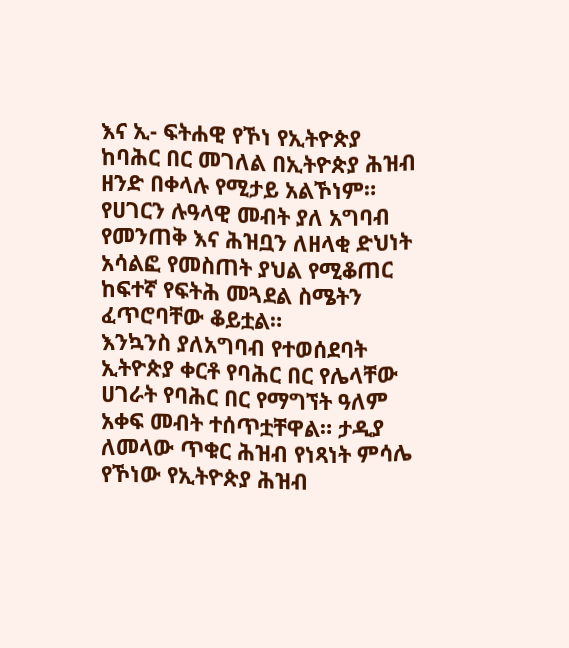እና ኢ- ፍትሐዊ የኾነ የኢትዮጵያ ከባሕር በር መገለል በኢትዮጵያ ሕዝብ ዘንድ በቀላሉ የሚታይ አልኾነም። የሀገርን ሉዓላዊ መብት ያለ አግባብ የመንጠቅ እና ሕዝቧን ለዘላቂ ድህነት አሳልፎ የመስጠት ያህል የሚቆጠር ከፍተኛ የፍትሕ መጓደል ስሜትን ፈጥሮባቸው ቆይቷል።
እንኳንስ ያለአግባብ የተወሰደባት ኢትዮጵያ ቀርቶ የባሕር በር የሌላቸው ሀገራት የባሕር በር የማግኘት ዓለም አቀፍ መብት ተሰጥቷቸዋል። ታዲያ ለመላው ጥቁር ሕዝብ የነጻነት ምሳሌ የኾነው የኢትዮጵያ ሕዝብ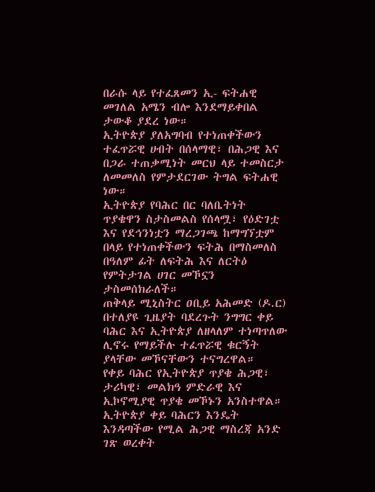በራሱ ላይ የተፈጸመን ኢ- ፍትሐዊ መገለል አሜን ብሎ እንደማይቀበል ታውቆ ያደረ ነው።
ኢትዮጵያ ያለአግባብ የተነጠቀችውን ተፈጥሯዊ ሀብት በሰላማዊ፣ በሕጋዊ እና በጋራ ተጠቃሚነት መርህ ላይ ተመስርታ ለመመለስ የምታደርገው ትግል ፍትሐዊ ነው።
ኢትዮጵያ የባሕር በር ባለቤትነት ጥያቄዋን ስታስመልስ የሰላሟ፣ የዕድገቷ እና የደኅንነቷን ማረጋገጫ ከማግኘቷም በላይ የተነጠቀችውን ፍትሕ በማስመለስ በዓለም ፊት ለፍትሕ እና ለርትዕ የምትታገል ሀገር መኾኗን ታስመሰክራለች።
ጠቅላይ ሚኒስትር ዐቢይ አሕመድ (ዶ.ር) በተለያዩ ጊዜያት ባደረጉት ንግግር ቀይ ባሕር እና ኢትዮጵያ ለዘላለም ተነጣጥለው ሊኖሩ የማይችሉ ተፈጥሯዊ ቁርኝት ያላቸው መኾናቸውን ተናግረዋል።
የቀይ ባሕር የኢትዮጵያ ጥያቄ ሕጋዊ፣ ታሪካዊ፣ መልክዓ ምድራዊ እና ኢኮኖሚያዊ ጥያቄ መኾኑን አንስተዋል።
ኢትዮጵያ ቀይ ባሕርን እንዴት እንዳጣችው የሚል ሕጋዊ ማስረጃ አንድ ገጽ ወረቀት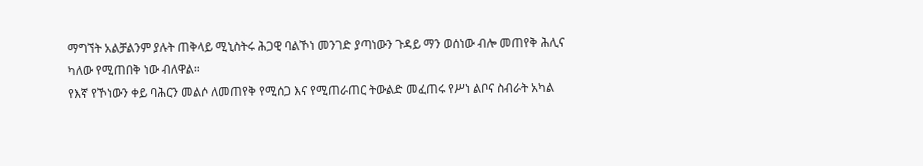ማግኘት አልቻልንም ያሉት ጠቅላይ ሚኒስትሩ ሕጋዊ ባልኾነ መንገድ ያጣነውን ጉዳይ ማን ወሰነው ብሎ መጠየቅ ሕሊና ካለው የሚጠበቅ ነው ብለዋል።
የእኛ የኾነውን ቀይ ባሕርን መልሶ ለመጠየቅ የሚሰጋ እና የሚጠራጠር ትውልድ መፈጠሩ የሥነ ልቦና ስብራት አካል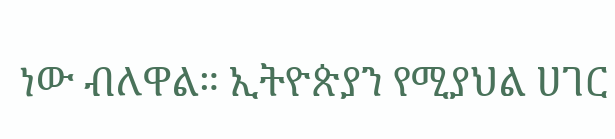ነው ብለዋል። ኢትዮጵያን የሚያህል ሀገር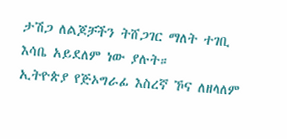ታሽጋ ለልጆቻችን ትሸጋገር ማለት ተገቢ እሳቤ አይደለም ነው ያሉት።
ኢትዮጵያ የጅኦግራፊ እስረኛ ኾና ለዘላለም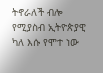ትኖራለች ብሎ የሚያስብ ኢትዮጵያዊ ካለ እሱ የሞተ ነው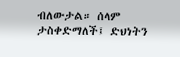ብለውታል። ሰላም ታስቀድማለች፤ ድህነትን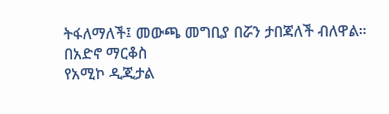ትፋለማለች፤ መውጫ መግቢያ በሯን ታበጃለች ብለዋል።
በአድኖ ማርቆስ
የአሚኮ ዲጂታል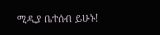ሚዲያ ቤተሰብ ይሁኑ!